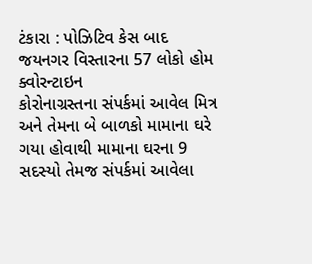ટંકારા : પોઝિટિવ કેસ બાદ જયનગર વિસ્તારના 57 લોકો હોમ ક્વોરન્ટાઇન
કોરોનાગ્રસ્તના સંપર્કમાં આવેલ મિત્ર અને તેમના બે બાળકો મામાના ઘરે ગયા હોવાથી મામાના ઘરના 9 સદસ્યો તેમજ સંપર્કમાં આવેલા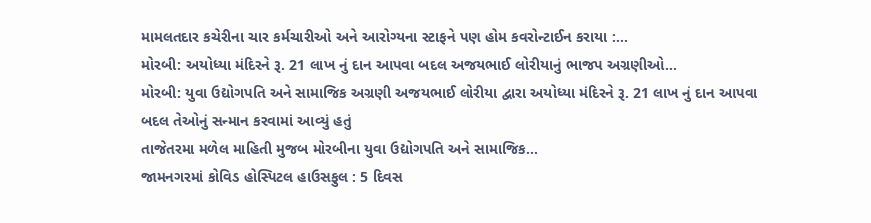મામલતદાર કચેરીના ચાર કર્મચારીઓ અને આરોગ્યના સ્ટાફને પણ હોમ કવરોન્ટાઈન કરાયા :...
મોરબી: અયોધ્યા મંદિરને રૂ. 21 લાખ નું દાન આપવા બદલ અજયભાઈ લોરીયાનું ભાજપ અગ્રણીઓ...
મોરબી: યુવા ઉદ્યોગપતિ અને સામાજિક અગ્રણી અજયભાઈ લોરીયા દ્વારા અયોધ્યા મંદિરને રૂ. 21 લાખ નું દાન આપવા બદલ તેઓનું સન્માન કરવામાં આવ્યું હતું
તાજેતરમા મળેલ માહિતી મુજબ મોરબીના યુવા ઉદ્યોગપતિ અને સામાજિક...
જામનગરમાં કોવિડ હોસ્પિટલ હાઉસફુલ : 5 દિવસ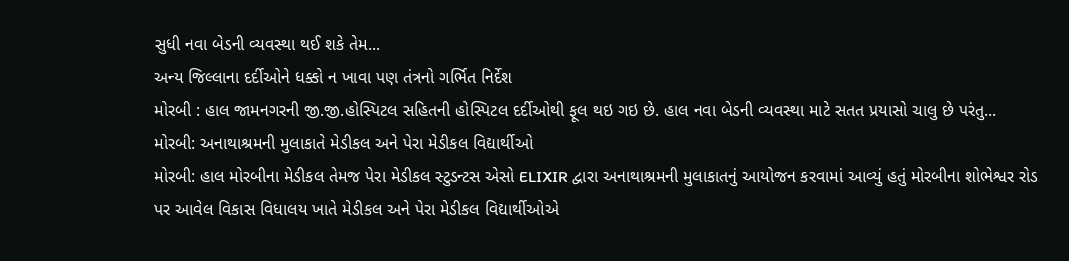સુધી નવા બેડની વ્યવસ્થા થઈ શકે તેમ...
અન્ય જિલ્લાના દર્દીઓને ધક્કો ન ખાવા પણ તંત્રનો ગર્ભિત નિર્દેશ
મોરબી : હાલ જામનગરની જી.જી.હોસ્પિટલ સહિતની હોસ્પિટલ દર્દીઓથી ફૂલ થઇ ગઇ છે. હાલ નવા બેડની વ્યવસ્થા માટે સતત પ્રયાસો ચાલુ છે પરંતુ...
મોરબી: અનાથાશ્રમની મુલાકાતે મેડીકલ અને પેરા મેડીકલ વિદ્યાર્થીઓ
મોરબી: હાલ મોરબીના મેડીકલ તેમજ પેરા મેડીકલ સ્ટુડન્ટસ એસો ELIXIR દ્વારા અનાથાશ્રમની મુલાકાતનું આયોજન કરવામાં આવ્યું હતું મોરબીના શોભેશ્વર રોડ પર આવેલ વિકાસ વિધાલય ખાતે મેડીકલ અને પેરા મેડીકલ વિદ્યાર્થીઓએ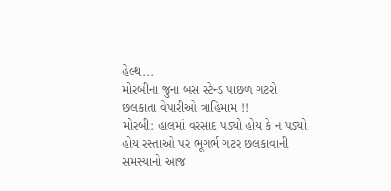હેલ્થ...
મોરબીના જુના બસ સ્ટેન્ડ પાછળ ગટરો છલકાતા વેપારીઓ ત્રાહિમામ !!
મોરબી: હાલમાં વરસાદ પડ્યો હોય કે ન પડ્યો હોય રસ્તાઓ પર ભૂગર્ભ ગટર છલકાવાની સમસ્યાનો આજ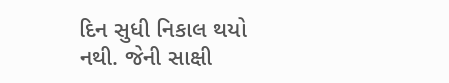દિન સુધી નિકાલ થયો નથી. જેની સાક્ષી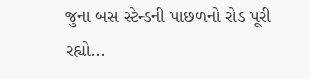જુના બસ સ્ટેન્ડની પાછળનો રોડ પૂરી રહ્યો...